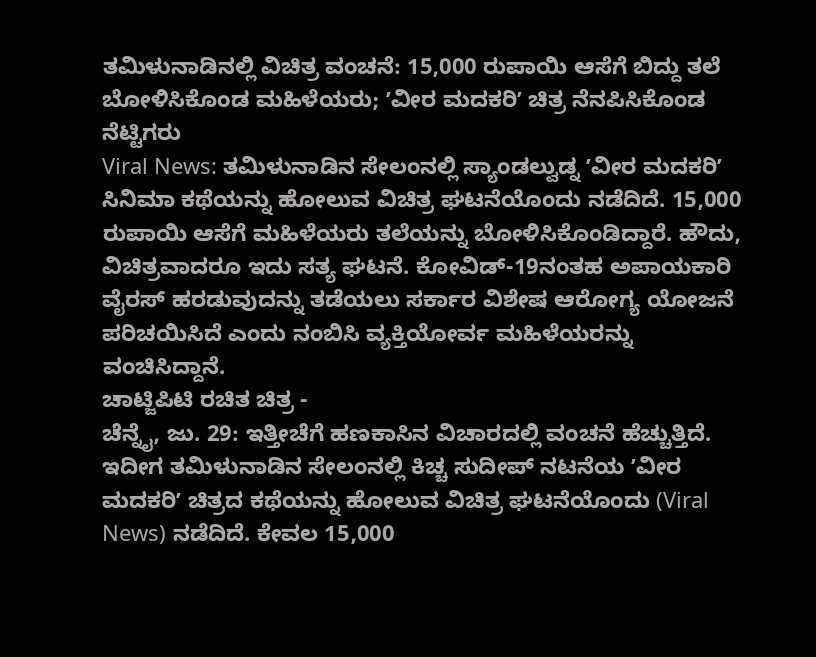ತಮಿಳುನಾಡಿನಲ್ಲಿ ವಿಚಿತ್ರ ವಂಚನೆ: 15,000 ರುಪಾಯಿ ಆಸೆಗೆ ಬಿದ್ದು ತಲೆ ಬೋಳಿಸಿಕೊಂಡ ಮಹಿಳೆಯರು; ʼವೀರ ಮದಕರಿʼ ಚಿತ್ರ ನೆನಪಿಸಿಕೊಂಡ ನೆಟ್ಟಿಗರು
Viral News: ತಮಿಳುನಾಡಿನ ಸೇಲಂನಲ್ಲಿ ಸ್ಯಾಂಡಲ್ವುಡ್ನ ʼವೀರ ಮದಕರಿʼ ಸಿನಿಮಾ ಕಥೆಯನ್ನು ಹೋಲುವ ವಿಚಿತ್ರ ಘಟನೆಯೊಂದು ನಡೆದಿದೆ. 15,000 ರುಪಾಯಿ ಆಸೆಗೆ ಮಹಿಳೆಯರು ತಲೆಯನ್ನು ಬೋಳಿಸಿಕೊಂಡಿದ್ದಾರೆ. ಹೌದು, ವಿಚಿತ್ರವಾದರೂ ಇದು ಸತ್ಯ ಘಟನೆ. ಕೋವಿಡ್-19ನಂತಹ ಅಪಾಯಕಾರಿ ವೈರಸ್ ಹರಡುವುದನ್ನು ತಡೆಯಲು ಸರ್ಕಾರ ವಿಶೇಷ ಆರೋಗ್ಯ ಯೋಜನೆ ಪರಿಚಯಿಸಿದೆ ಎಂದು ನಂಬಿಸಿ ವ್ಯಕ್ತಿಯೋರ್ವ ಮಹಿಳೆಯರನ್ನು ವಂಚಿಸಿದ್ದಾನೆ.
ಚಾಟ್ಜಿಪಿಟಿ ರಚಿತ ಚಿತ್ರ -
ಚೆನ್ನೈ, ಜು. 29: ಇತ್ತೀಚೆಗೆ ಹಣಕಾಸಿನ ವಿಚಾರದಲ್ಲಿ ವಂಚನೆ ಹೆಚ್ಚುತ್ತಿದೆ. ಇದೀಗ ತಮಿಳುನಾಡಿನ ಸೇಲಂನಲ್ಲಿ ಕಿಚ್ಚ ಸುದೀಪ್ ನಟನೆಯ ʼವೀರ ಮದಕರಿʼ ಚಿತ್ರದ ಕಥೆಯನ್ನು ಹೋಲುವ ವಿಚಿತ್ರ ಘಟನೆಯೊಂದು (Viral News) ನಡೆದಿದೆ. ಕೇವಲ 15,000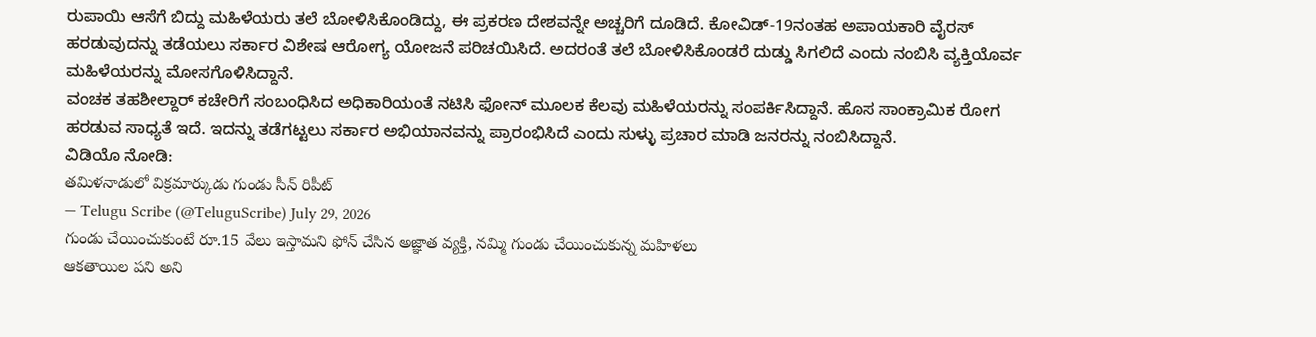ರುಪಾಯಿ ಆಸೆಗೆ ಬಿದ್ದು ಮಹಿಳೆಯರು ತಲೆ ಬೋಳಿಸಿಕೊಂಡಿದ್ದು, ಈ ಪ್ರಕರಣ ದೇಶವನ್ನೇ ಅಚ್ಚರಿಗೆ ದೂಡಿದೆ. ಕೋವಿಡ್-19ನಂತಹ ಅಪಾಯಕಾರಿ ವೈರಸ್ ಹರಡುವುದನ್ನು ತಡೆಯಲು ಸರ್ಕಾರ ವಿಶೇಷ ಆರೋಗ್ಯ ಯೋಜನೆ ಪರಿಚಯಿಸಿದೆ. ಅದರಂತೆ ತಲೆ ಬೋಳಿಸಿಕೊಂಡರೆ ದುಡ್ಡು ಸಿಗಲಿದೆ ಎಂದು ನಂಬಿಸಿ ವ್ಯಕ್ತಿಯೊರ್ವ ಮಹಿಳೆಯರನ್ನು ಮೋಸಗೊಳಿಸಿದ್ದಾನೆ.
ವಂಚಕ ತಹಶೀಲ್ದಾರ್ ಕಚೇರಿಗೆ ಸಂಬಂಧಿಸಿದ ಅಧಿಕಾರಿಯಂತೆ ನಟಿಸಿ ಫೋನ್ ಮೂಲಕ ಕೆಲವು ಮಹಿಳೆಯರನ್ನು ಸಂಪರ್ಕಿಸಿದ್ದಾನೆ. ಹೊಸ ಸಾಂಕ್ರಾಮಿಕ ರೋಗ ಹರಡುವ ಸಾಧ್ಯತೆ ಇದೆ. ಇದನ್ನು ತಡೆಗಟ್ಟಲು ಸರ್ಕಾರ ಅಭಿಯಾನವನ್ನು ಪ್ರಾರಂಭಿಸಿದೆ ಎಂದು ಸುಳ್ಳು ಪ್ರಚಾರ ಮಾಡಿ ಜನರನ್ನು ನಂಬಿಸಿದ್ದಾನೆ.
ವಿಡಿಯೊ ನೋಡಿ:
తమిళనాడులో విక్రమార్కుడు గుండు సీన్ రిపీట్
— Telugu Scribe (@TeluguScribe) July 29, 2026
గుండు చేయించుకుంటే రూ.15 వేలు ఇస్తామని ఫోన్ చేసిన అజ్ఞాత వ్యక్తి, నమ్మి గుండు చేయించుకున్న మహిళలు
ఆకతాయిల పని అని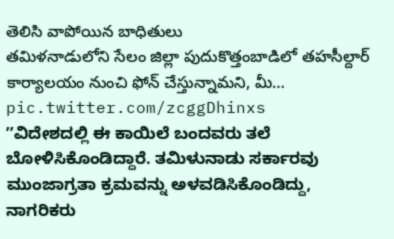తెలిసి వాపోయిన బాధితులు
తమిళనాడులోని సేలం జిల్లా పుదుకొత్తంబాడిలో తహసీల్దార్ కార్యాలయం నుంచి ఫోన్ చేస్తున్నామని, మీ… pic.twitter.com/zcggDhinxs
ʼʼವಿದೇಶದಲ್ಲಿ ಈ ಕಾಯಿಲೆ ಬಂದವರು ತಲೆ ಬೋಳಿಸಿಕೊಂಡಿದ್ದಾರೆ. ತಮಿಳುನಾಡು ಸರ್ಕಾರವು ಮುಂಜಾಗ್ರತಾ ಕ್ರಮವನ್ನು ಅಳವಡಿಸಿಕೊಂಡಿದ್ದು, ನಾಗರಿಕರು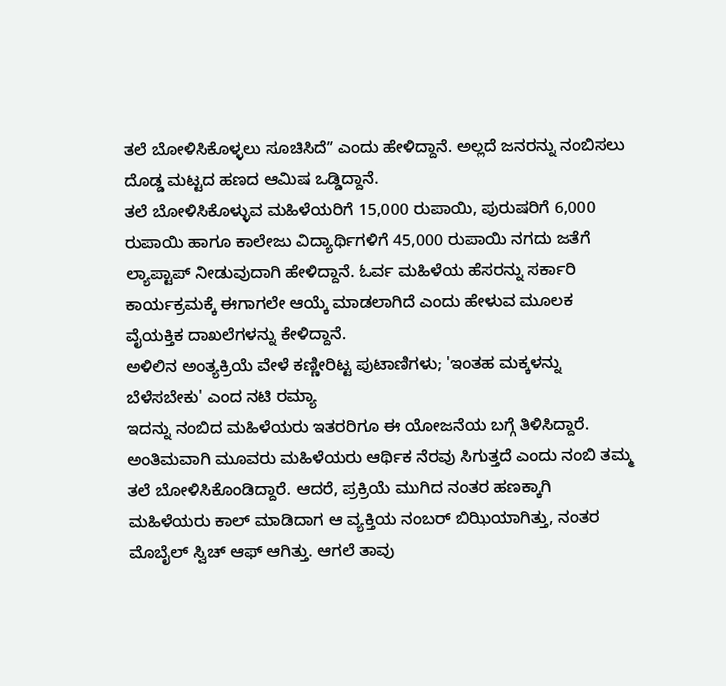ತಲೆ ಬೋಳಿಸಿಕೊಳ್ಳಲು ಸೂಚಿಸಿದೆʼʼ ಎಂದು ಹೇಳಿದ್ದಾನೆ. ಅಲ್ಲದೆ ಜನರನ್ನು ನಂಬಿಸಲು ದೊಡ್ಡ ಮಟ್ಟದ ಹಣದ ಆಮಿಷ ಒಡ್ಡಿದ್ದಾನೆ.
ತಲೆ ಬೋಳಿಸಿಕೊಳ್ಳುವ ಮಹಿಳೆಯರಿಗೆ 15,000 ರುಪಾಯಿ, ಪುರುಷರಿಗೆ 6,000 ರುಪಾಯಿ ಹಾಗೂ ಕಾಲೇಜು ವಿದ್ಯಾರ್ಥಿಗಳಿಗೆ 45,000 ರುಪಾಯಿ ನಗದು ಜತೆಗೆ ಲ್ಯಾಪ್ಟಾಪ್ ನೀಡುವುದಾಗಿ ಹೇಳಿದ್ದಾನೆ. ಓರ್ವ ಮಹಿಳೆಯ ಹೆಸರನ್ನು ಸರ್ಕಾರಿ ಕಾರ್ಯಕ್ರಮಕ್ಕೆ ಈಗಾಗಲೇ ಆಯ್ಕೆ ಮಾಡಲಾಗಿದೆ ಎಂದು ಹೇಳುವ ಮೂಲಕ ವೈಯಕ್ತಿಕ ದಾಖಲೆಗಳನ್ನು ಕೇಳಿದ್ದಾನೆ.
ಅಳಿಲಿನ ಅಂತ್ಯಕ್ರಿಯೆ ವೇಳೆ ಕಣ್ಣೀರಿಟ್ಟ ಪುಟಾಣಿಗಳು; 'ಇಂತಹ ಮಕ್ಕಳನ್ನು ಬೆಳೆಸಬೇಕು' ಎಂದ ನಟಿ ರಮ್ಯಾ
ಇದನ್ನು ನಂಬಿದ ಮಹಿಳೆಯರು ಇತರರಿಗೂ ಈ ಯೋಜನೆಯ ಬಗ್ಗೆ ತಿಳಿಸಿದ್ದಾರೆ. ಅಂತಿಮವಾಗಿ ಮೂವರು ಮಹಿಳೆಯರು ಆರ್ಥಿಕ ನೆರವು ಸಿಗುತ್ತದೆ ಎಂದು ನಂಬಿ ತಮ್ಮ ತಲೆ ಬೋಳಿಸಿಕೊಂಡಿದ್ದಾರೆ. ಆದರೆ, ಪ್ರಕ್ರಿಯೆ ಮುಗಿದ ನಂತರ ಹಣಕ್ಕಾಗಿ ಮಹಿಳೆಯರು ಕಾಲ್ ಮಾಡಿದಾಗ ಆ ವ್ಯಕ್ತಿಯ ನಂಬರ್ ಬಿಝಿಯಾಗಿತ್ತು, ನಂತರ ಮೊಬೈಲ್ ಸ್ವಿಚ್ ಆಫ್ ಆಗಿತ್ತು. ಆಗಲೆ ತಾವು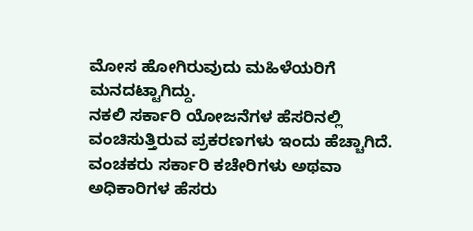ಮೋಸ ಹೋಗಿರುವುದು ಮಹಿಳೆಯರಿಗೆ ಮನದಟ್ಟಾಗಿದ್ದು.
ನಕಲಿ ಸರ್ಕಾರಿ ಯೋಜನೆಗಳ ಹೆಸರಿನಲ್ಲಿ ವಂಚಿಸುತ್ತಿರುವ ಪ್ರಕರಣಗಳು ಇಂದು ಹೆಚ್ಚಾಗಿದೆ. ವಂಚಕರು ಸರ್ಕಾರಿ ಕಚೇರಿಗಳು ಅಥವಾ ಅಧಿಕಾರಿಗಳ ಹೆಸರು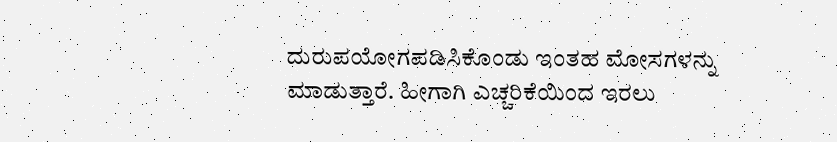ದುರುಪಯೋಗಪಡಿಸಿಕೊಂಡು ಇಂತಹ ಮೋಸಗಳನ್ನು ಮಾಡುತ್ತಾರೆ. ಹೀಗಾಗಿ ಎಚ್ಚರಿಕೆಯಿಂದ ಇರಲು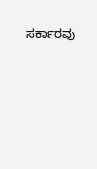ಸರ್ಕಾರವು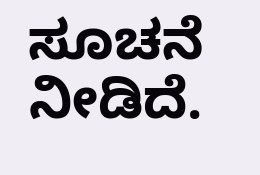ಸೂಚನೆ ನೀಡಿದೆ.